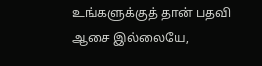உங்களுக்குத் தான் பதவி ஆசை இல்லையே,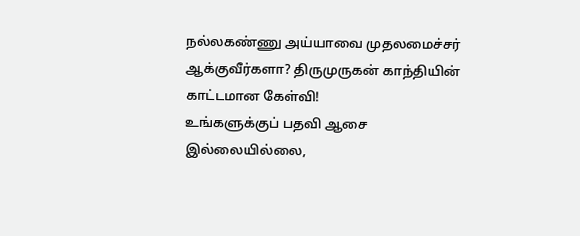நல்லகண்ணு அய்யாவை முதலமைச்சர் ஆக்குவீர்களா? திருமுருகன் காந்தியின் காட்டமான கேள்வி!
உங்களுக்குப் பதவி ஆசை இல்லையில்லை,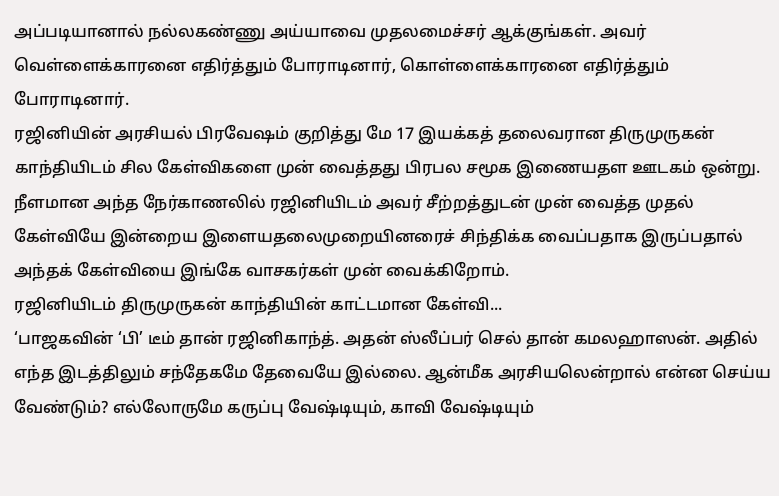அப்படியானால் நல்லகண்ணு அய்யாவை முதலமைச்சர் ஆக்குங்கள். அவர் வெள்ளைக்காரனை எதிர்த்தும் போராடினார், கொள்ளைக்காரனை எதிர்த்தும் போராடினார்.
ரஜினியின் அரசியல் பிரவேஷம் குறித்து மே 17 இயக்கத் தலைவரான திருமுருகன் காந்தியிடம் சில கேள்விகளை முன் வைத்தது பிரபல சமூக இணையதள ஊடகம் ஒன்று. நீளமான அந்த நேர்காணலில் ரஜினியிடம் அவர் சீற்றத்துடன் முன் வைத்த முதல் கேள்வியே இன்றைய இளையதலைமுறையினரைச் சிந்திக்க வைப்பதாக இருப்பதால் அந்தக் கேள்வியை இங்கே வாசகர்கள் முன் வைக்கிறோம்.
ரஜினியிடம் திருமுருகன் காந்தியின் காட்டமான கேள்வி...
‘பாஜகவின் ‘பி’ டீம் தான் ரஜினிகாந்த். அதன் ஸ்லீப்பர் செல் தான் கமலஹாஸன். அதில் எந்த இடத்திலும் சந்தேகமே தேவையே இல்லை. ஆன்மீக அரசியலென்றால் என்ன செய்ய வேண்டும்? எல்லோருமே கருப்பு வேஷ்டியும், காவி வேஷ்டியும்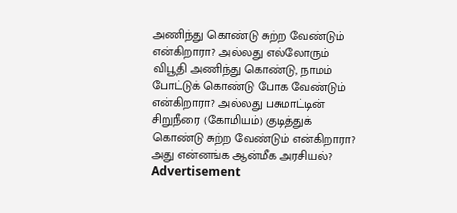அணிந்து கொண்டு சுற்ற வேண்டும் என்கிறாரா? அல்லது எல்லோரும் விபூதி அணிந்து கொண்டு, நாமம் போட்டுக் கொண்டு போக வேண்டும் என்கிறாரா? அல்லது பசுமாட்டின் சிறுநீரை (கோமியம்) குடித்துக் கொண்டு சுற்ற வேண்டும் என்கிறாரா? அது என்னங்க ஆன்மீக அரசியல்?
Advertisement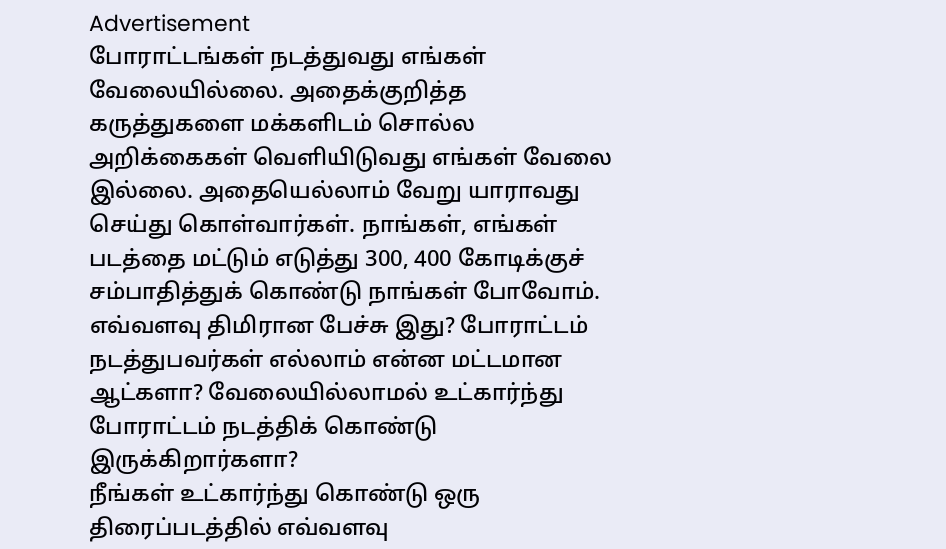Advertisement
போராட்டங்கள் நடத்துவது எங்கள் வேலையில்லை. அதைக்குறித்த கருத்துகளை மக்களிடம் சொல்ல அறிக்கைகள் வெளியிடுவது எங்கள் வேலை இல்லை. அதையெல்லாம் வேறு யாராவது செய்து கொள்வார்கள். நாங்கள், எங்கள் படத்தை மட்டும் எடுத்து 300, 400 கோடிக்குச் சம்பாதித்துக் கொண்டு நாங்கள் போவோம். எவ்வளவு திமிரான பேச்சு இது? போராட்டம் நடத்துபவர்கள் எல்லாம் என்ன மட்டமான ஆட்களா? வேலையில்லாமல் உட்கார்ந்து போராட்டம் நடத்திக் கொண்டு இருக்கிறார்களா?
நீங்கள் உட்கார்ந்து கொண்டு ஒரு திரைப்படத்தில் எவ்வளவு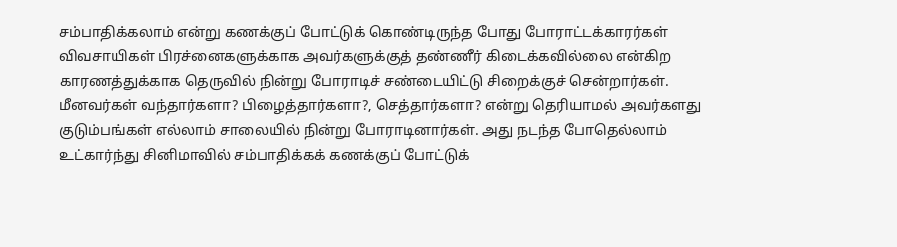சம்பாதிக்கலாம் என்று கணக்குப் போட்டுக் கொண்டிருந்த போது போராட்டக்காரர்கள் விவசாயிகள் பிரச்னைகளுக்காக அவர்களுக்குத் தண்ணீர் கிடைக்கவில்லை என்கிற காரணத்துக்காக தெருவில் நின்று போராடிச் சண்டையிட்டு சிறைக்குச் சென்றார்கள். மீனவர்கள் வந்தார்களா? பிழைத்தார்களா?, செத்தார்களா? என்று தெரியாமல் அவர்களது குடும்பங்கள் எல்லாம் சாலையில் நின்று போராடினார்கள். அது நடந்த போதெல்லாம் உட்கார்ந்து சினிமாவில் சம்பாதிக்கக் கணக்குப் போட்டுக்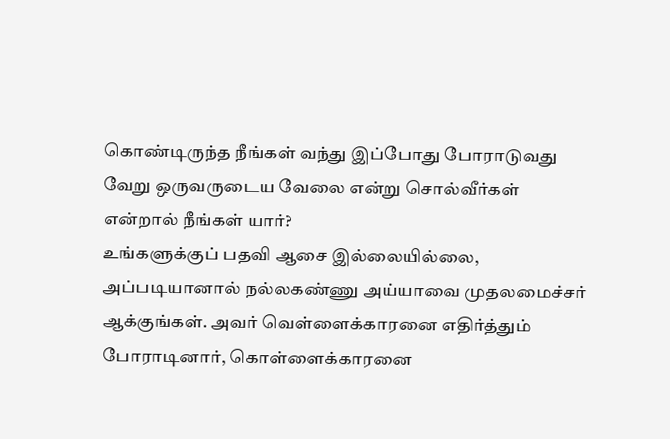கொண்டிருந்த நீங்கள் வந்து இப்போது போராடுவது வேறு ஒருவருடைய வேலை என்று சொல்வீர்கள் என்றால் நீங்கள் யார்?
உங்களுக்குப் பதவி ஆசை இல்லையில்லை, அப்படியானால் நல்லகண்ணு அய்யாவை முதலமைச்சர் ஆக்குங்கள். அவர் வெள்ளைக்காரனை எதிர்த்தும் போராடினார், கொள்ளைக்காரனை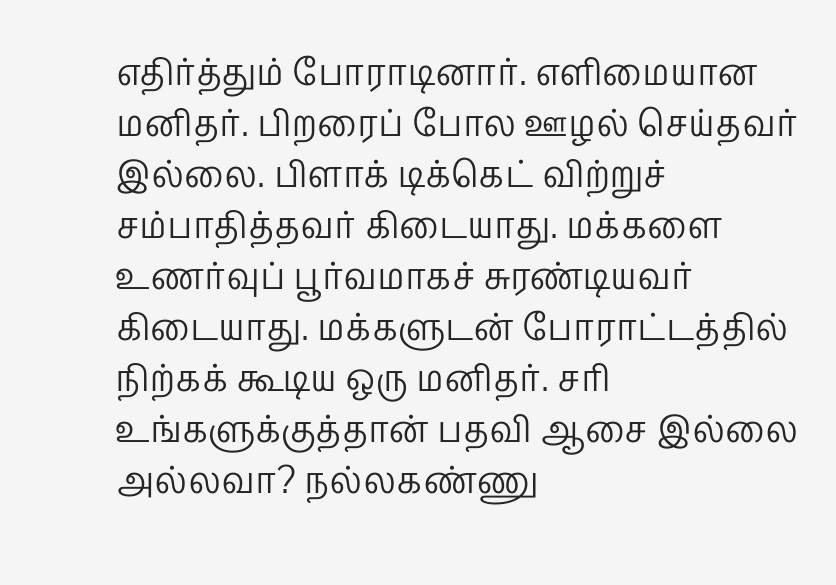எதிர்த்தும் போராடினார். எளிமையான மனிதர். பிறரைப் போல ஊழல் செய்தவர் இல்லை. பிளாக் டிக்கெட் விற்றுச் சம்பாதித்தவர் கிடையாது. மக்களை உணர்வுப் பூர்வமாகச் சுரண்டியவர் கிடையாது. மக்களுடன் போராட்டத்தில் நிற்கக் கூடிய ஒரு மனிதர். சரி உங்களுக்குத்தான் பதவி ஆசை இல்லை அல்லவா? நல்லகண்ணு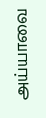அய்யாவை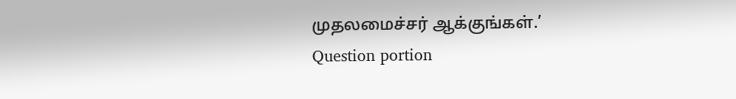முதலமைச்சர் ஆக்குங்கள்.’
Question portion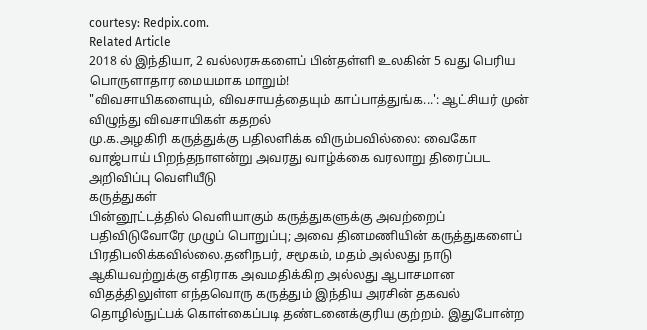courtesy: Redpix.com.
Related Article
2018 ல் இந்தியா, 2 வல்லரசுகளைப் பின்தள்ளி உலகின் 5 வது பெரிய பொருளாதார மையமாக மாறும்!
"விவசாயிகளையும், விவசாயத்தையும் காப்பாத்துங்க...': ஆட்சியர் முன் விழுந்து விவசாயிகள் கதறல்
மு.க.அழகிரி கருத்துக்கு பதிலளிக்க விரும்பவில்லை: வைகோ
வாஜ்பாய் பிறந்தநாளன்று அவரது வாழ்க்கை வரலாறு திரைப்பட அறிவிப்பு வெளியீடு
கருத்துகள்
பின்னூட்டத்தில் வெளியாகும் கருத்துகளுக்கு அவற்றைப் பதிவிடுவோரே முழுப் பொறுப்பு; அவை தினமணியின் கருத்துகளைப் பிரதிபலிக்கவில்லை.தனிநபர், சமூகம், மதம் அல்லது நாடு ஆகியவற்றுக்கு எதிராக அவமதிக்கிற அல்லது ஆபாசமான விதத்திலுள்ள எந்தவொரு கருத்தும் இந்திய அரசின் தகவல் தொழில்நுட்பக் கொள்கைப்படி தண்டனைக்குரிய குற்றம். இதுபோன்ற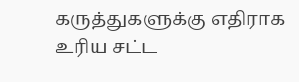கருத்துகளுக்கு எதிராக உரிய சட்ட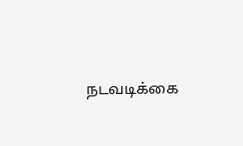நடவடிக்கை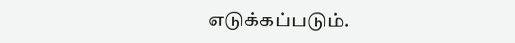எடுக்கப்படும்.